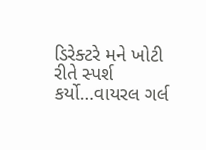ડિરેક્ટરે મને ખોટી રીતે સ્પર્શ કર્યો…વાયરલ ગર્લ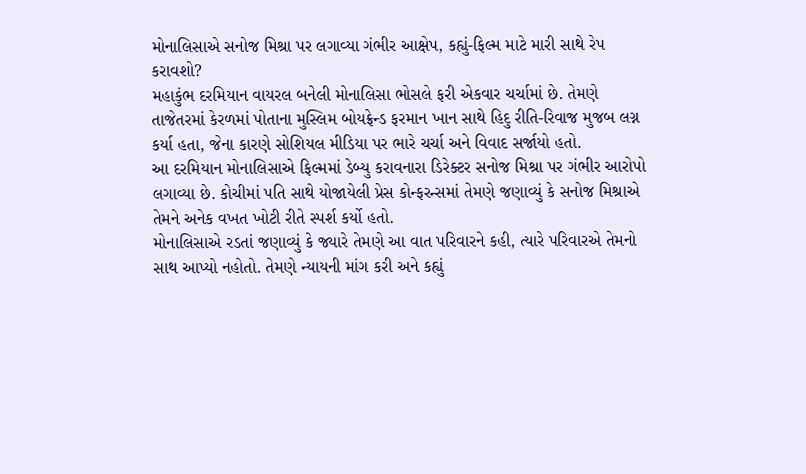મોનાલિસાએ સનોજ મિશ્રા પર લગાવ્યા ગંભીર આક્ષેપ, કહ્યું-ફિલ્મ માટે મારી સાથે રેપ કરાવશો?
મહાકુંભ દરમિયાન વાયરલ બનેલી મોનાલિસા ભોસલે ફરી એકવાર ચર્ચામાં છે. તેમણે તાજેતરમાં કેરળમાં પોતાના મુસ્લિમ બોયફ્રેન્ડ ફરમાન ખાન સાથે હિદુ રીતિ-રિવાજ મુજબ લગ્ન કર્યા હતા, જેના કારણે સોશિયલ મીડિયા પર ભારે ચર્ચા અને વિવાદ સર્જાયો હતો.
આ દરમિયાન મોનાલિસાએ ફિલ્મમાં ડેબ્યુ કરાવનારા ડિરેક્ટર સનોજ મિશ્રા પર ગંભીર આરોપો લગાવ્યા છે. કોચીમાં પતિ સાથે યોજાયેલી પ્રેસ કોન્ફરન્સમાં તેમણે જણાવ્યું કે સનોજ મિશ્રાએ તેમને અનેક વખત ખોટી રીતે સ્પર્શ કર્યો હતો.
મોનાલિસાએ રડતાં જણાવ્યું કે જ્યારે તેમણે આ વાત પરિવારને કહી, ત્યારે પરિવારએ તેમનો સાથ આપ્યો નહોતો. તેમણે ન્યાયની માંગ કરી અને કહ્યું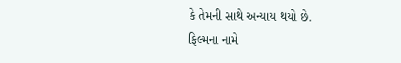કે તેમની સાથે અન્યાય થયો છે.
ફિલ્મના નામે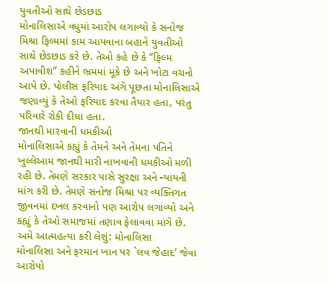યુવતીઓ સાથે છેડછાડ
મોનાલિસાએ વધુમાં આરોપ લગાવ્યો કે સનોજ મિશ્રા ફિલ્મમાં કામ આપવાના બહાને યુવતીઓ સાથે છેડછાડ કરે છે. તેઓ કહે છે કે “ફિલ્મ અપાવીશ” કહીને ભ્રમમાં મૂકે છે અને ખોટા વચનો આપે છે. પોલીસ ફરિયાદ અંગે પૂછતા મોનાલિસાએ જણાવ્યું કે તેઓ ફરિયાદ કરવા તૈયાર હતા, પરંતુ પરિવારે રોકી દીધા હતા.
જાનથી મારવાની ધમકીઓ
મોનાલિસાએ કહ્યું કે તેમને અને તેમના પતિને ખુલ્લેઆમ જાનથી મારી નાખવાની ધમકીઓ મળી રહી છે. તેમણે સરકાર પાસે સુરક્ષા અને ન્યાયની માંગ કરી છે. તેમણે સનોજ મિશ્રા પર વ્યક્તિગત જીવનમાં દખલ કરવાનો પણ આરોપ લગાવ્યો અને કહ્યું કે તેઓ સમાજમાં તણાવ ફેલાવવા માંગે છે.
અમે આત્મહત્યા કરી લેશું: મોનાલિસા
મોનાલિસા અને ફરમાન ખાન પર `લવ જેહાદ’ જેવા આરોપો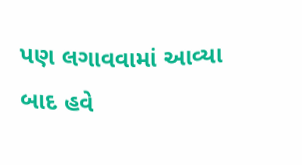પણ લગાવવામાં આવ્યા બાદ હવે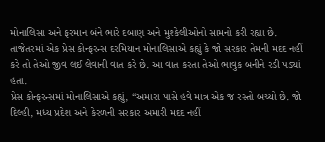મોનાલિસા અને ફરમાન બંને ભારે દબાણ અને મુશ્કેલીઓનો સામનો કરી રહ્યા છે. તાજેતરમાં એક પ્રેસ કોન્ફરન્સ દરમિયાન મોનાલિસાએ કહ્યું કે જો સરકાર તેમની મદદ નહીં કરે તો તેઓ જીવ લઈ લેવાની વાત કરે છે. આ વાત કરતા તેઓ ભાવુક બનીને રડી પડ્યાં હતા.
પ્રેસ કોન્ફરન્સમાં મોનાલિસાએ કહ્યું, “અમારા પાસે હવે માત્ર એક જ રસ્તો બચ્યો છે. જો દિલ્હી, મધ્ય પ્રદેશ અને કેરળની સરકાર અમારી મદદ નહીં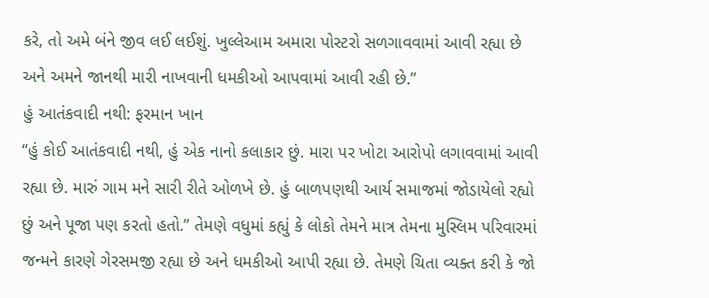કરે, તો અમે બંને જીવ લઈ લઈશું. ખુલ્લેઆમ અમારા પોસ્ટરો સળગાવવામાં આવી રહ્યા છે અને અમને જાનથી મારી નાખવાની ધમકીઓ આપવામાં આવી રહી છે.”
હું આતંકવાદી નથી: ફરમાન ખાન
“હું કોઈ આતંકવાદી નથી, હું એક નાનો કલાકાર છું. મારા પર ખોટા આરોપો લગાવવામાં આવી રહ્યા છે. મારું ગામ મને સારી રીતે ઓળખે છે. હું બાળપણથી આર્ય સમાજમાં જોડાયેલો રહ્યો છું અને પૂજા પણ કરતો હતો.” તેમણે વધુમાં કહ્યું કે લોકો તેમને માત્ર તેમના મુસ્લિમ પરિવારમાં જન્મને કારણે ગેરસમજી રહ્યા છે અને ધમકીઓ આપી રહ્યા છે. તેમણે ચિતા વ્યક્ત કરી કે જો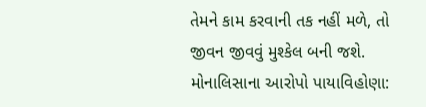તેમને કામ કરવાની તક નહીં મળે, તો જીવન જીવવું મુશ્કેલ બની જશે.
મોનાલિસાના આરોપો પાયાવિહોણા: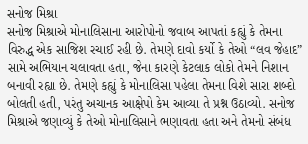સનોજ મિશ્રા
સનોજ મિશ્રાએ મોનાલિસાના આરોપોનો જવાબ આપતાં કહ્યું કે તેમના વિરુદ્ધ એક સાજિશ રચાઈ રહી છે. તેમણે દાવો કર્યો કે તેઓ “લવ જેહાદ” સામે અભિયાન ચલાવતા હતા, જેના કારણે કેટલાક લોકો તેમને નિશાન બનાવી રહ્યા છે. તેમણે કહ્યું કે મોનાલિસા પહેલા તેમના વિશે સારા શબ્દો બોલતી હતી, પરંતુ અચાનક આક્ષેપો કેમ આવ્યા તે પ્રશ્ન ઉઠાવ્યો. સનોજ મિશ્રાએ જણાવ્યું કે તેઓ મોનાલિસાને ભણાવતા હતા અને તેમનો સંબંધ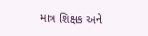માત્ર શિક્ષક અને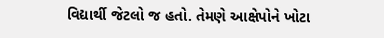વિદ્યાર્થી જેટલો જ હતો. તેમણે આક્ષેપોને ખોટા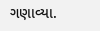ગણાવ્યા.